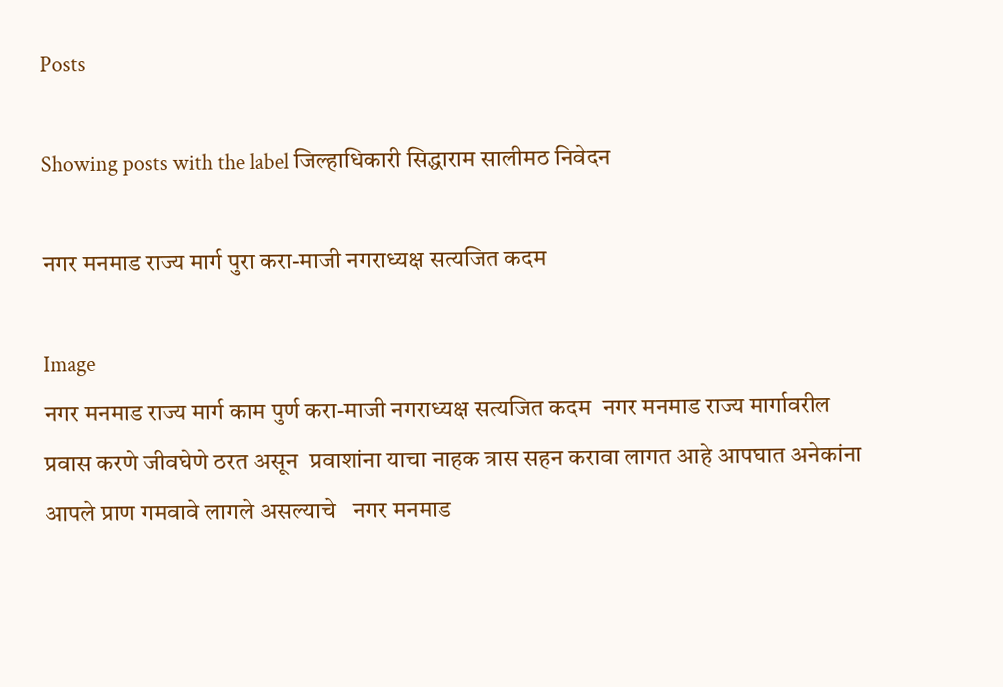Posts

Showing posts with the label जिल्हाधिकारी सिद्धाराम सालीमठ निवेदन

नगर मनमाड राज्य मार्ग पुरा करा-माजी नगराध्यक्ष सत्यजित कदम

Image
नगर मनमाड राज्य मार्ग काम पुर्ण करा-माजी नगराध्यक्ष सत्यजित कदम  नगर मनमाड राज्य मार्गावरील   प्रवास करणे जीवघेणे ठरत असून  प्रवाशांना याचा नाहक त्रास सहन करावा लागत आहे आपघात अनेकांना आपले प्राण गमवावे लागले असल्याचे   नगर मनमाड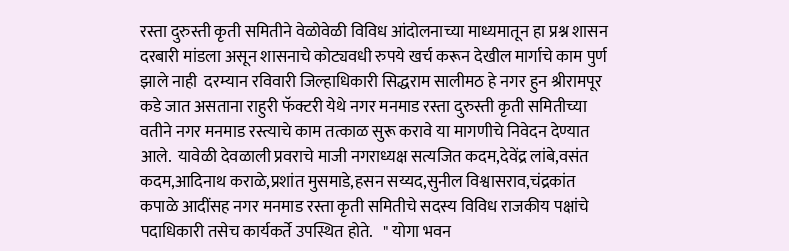रस्ता दुरुस्ती कृती समितीने वेळोवेळी विविध आंदोलनाच्या माध्यमातून हा प्रश्न शासन दरबारी मांडला असून शासनाचे कोट्यवधी रुपये खर्च करून देखील मार्गाचे काम पुर्ण झाले नाही  दरम्यान रविवारी जिल्हाधिकारी सिद्धराम सालीमठ हे नगर हुन श्रीरामपूर कडे जात असताना राहुरी फॅक्टरी येथे नगर मनमाड रस्ता दुरुस्ती कृती समितीच्या वतीने नगर मनमाड रस्त्याचे काम तत्काळ सुरू करावे या मागणीचे निवेदन देण्यात आले.  यावेळी देवळाली प्रवराचे माजी नगराध्यक्ष सत्यजित कदम,देवेंद्र लांबे,वसंत कदम,आदिनाथ कराळे,प्रशांत मुसमाडे,हसन सय्यद,सुनील विश्वासराव,चंद्रकांत कपाळे आदींसह नगर मनमाड रस्ता कृती समितीचे सदस्य विविध राजकीय पक्षांचे पदाधिकारी तसेच कार्यकर्ते उपस्थित होते.   " योगा भवन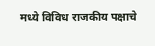मध्ये विविध राजकीय पक्षाचे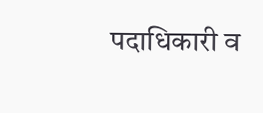पदाधिकारी व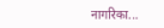नागरिका...